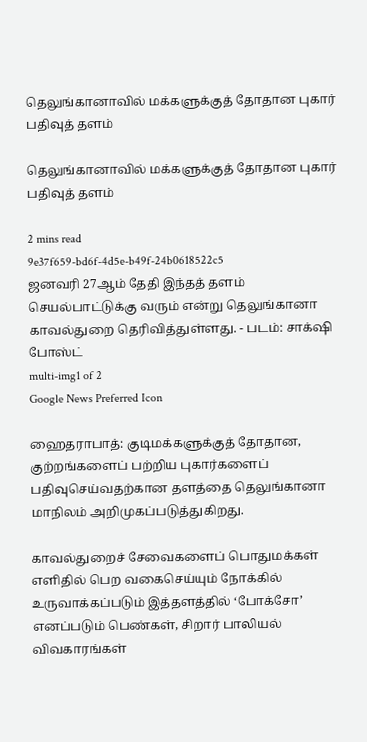தெலுங்கானாவில் மக்களுக்குத் தோதான புகார் பதிவுத் தளம்

தெலுங்கானாவில் மக்களுக்குத் தோதான புகார் பதிவுத் தளம்

2 mins read
9e37f659-bd6f-4d5e-b49f-24b0618522c5
ஜனவரி 27ஆம் தேதி இந்தத் தளம் செயல்பாட்டுக்கு வரும் என்று தெலுங்கானா காவல்துறை தெரிவித்துள்ளது. - படம்: சாக்‌ஷி போஸ்ட்
multi-img1 of 2
Google News Preferred Icon

ஹைதராபாத்: குடிமக்களுக்குத் தோதான, குற்றங்களைப் பற்றிய புகார்களைப் பதிவுசெய்வதற்கான தளத்தை தெலுங்கானா மாநிலம் அறிமுகப்படுத்துகிறது.

காவல்துறைச் சேவைகளைப் பொதுமக்கள் எளிதில் பெற வகைசெய்யும் நோக்கில் உருவாக்கப்படும் இத்தளத்தில் ‘போக்சோ’ எனப்படும் பெண்கள், சிறார் பாலியல் விவகாரங்கள்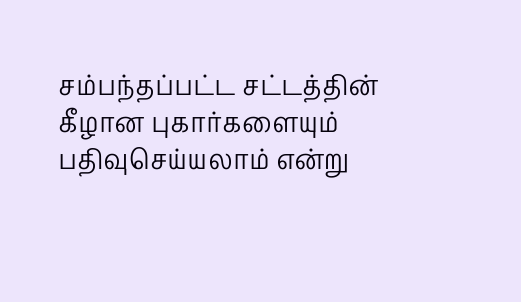சம்பந்தப்பட்ட சட்டத்தின் கீழான புகார்களையும் பதிவுசெய்யலாம் என்று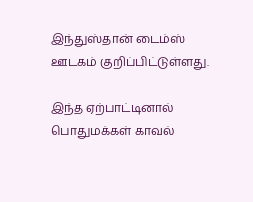இந்துஸ்தான் டைம்ஸ் ஊடகம் குறிப்பிட்டுள்ளது.

இந்த ஏற்பாட்டினால் பொதுமக்கள் காவல்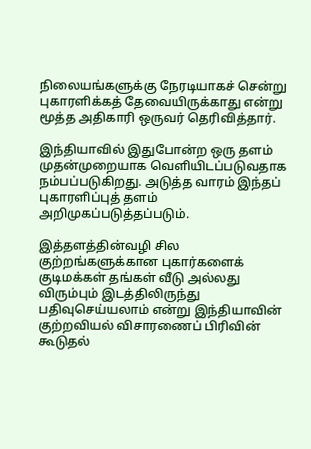நிலையங்களுக்கு நேரடியாகச் சென்று புகாரளிக்கத் தேவையிருக்காது என்று மூத்த அதிகாரி ஒருவர் தெரிவித்தார்.

இந்தியாவில் இதுபோன்ற ஒரு தளம் முதன்முறையாக வெளியிடப்படுவதாக நம்பப்படுகிறது. அடுத்த வாரம் இந்தப் புகாரளிப்புத் தளம் அறிமுகப்படுத்தப்படும்.

இத்தளத்தின்வழி சில குற்றங்களுக்கான புகார்களைக் குடிமக்கள் தங்கள் வீடு அல்லது விரும்பும் இடத்திலிருந்து பதிவுசெய்யலாம் என்று இந்தியாவின் குற்றவியல் விசாரணைப் பிரிவின் கூடுதல்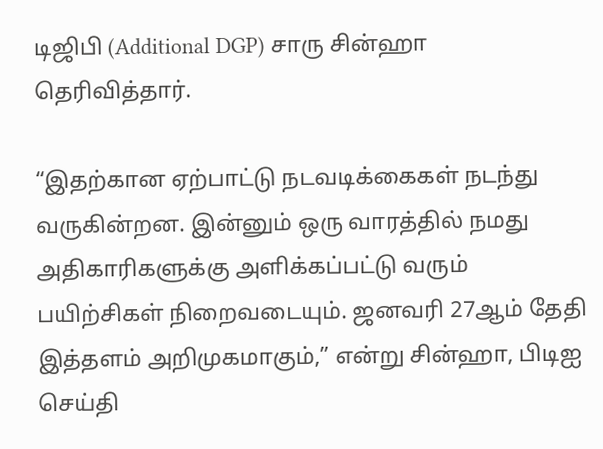டிஜிபி (Additional DGP) சாரு சின்ஹா தெரிவித்தார்.

“இதற்கான ஏற்பாட்டு நடவடிக்கைகள் நடந்து வருகின்றன. இன்னும் ஒரு வாரத்தில் நமது அதிகாரிகளுக்கு அளிக்கப்பட்டு வரும் பயிற்சிகள் நிறைவடையும். ஜனவரி 27ஆம் தேதி இத்தளம் அறிமுகமாகும்,” என்று சின்ஹா, பிடிஐ செய்தி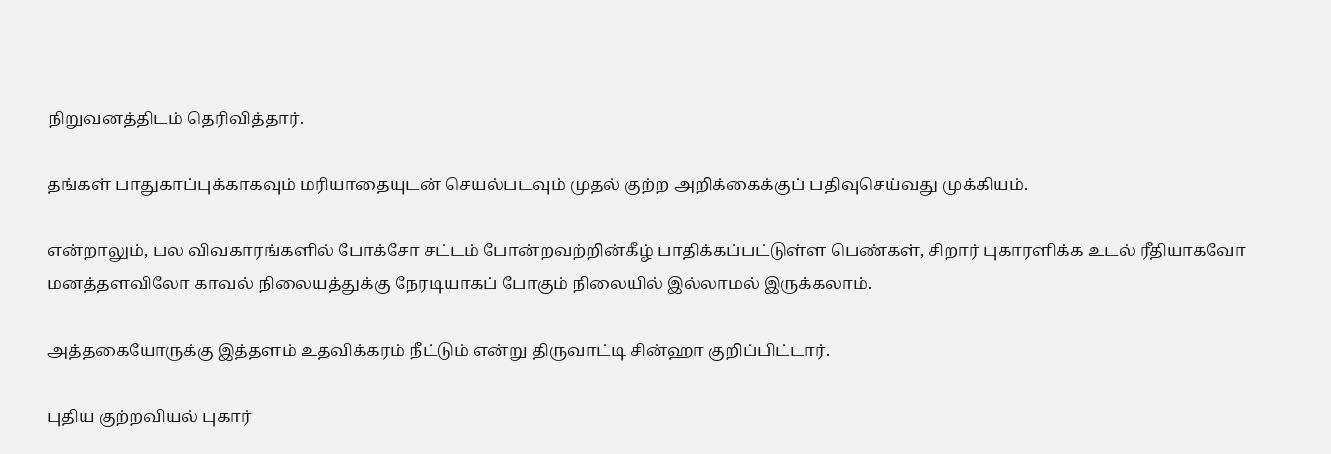நிறுவனத்திடம் தெரிவித்தார்.

தங்கள் பாதுகாப்புக்காகவும் மரியாதையுடன் செயல்படவும் முதல் குற்ற அறிக்கைக்குப் பதிவுசெய்வது முக்கியம்.

என்றாலும், பல விவகாரங்களில் போக்சோ சட்டம் போன்றவற்றின்கீழ் பாதிக்கப்பட்டுள்ள பெண்கள், சிறார் புகாரளிக்க உடல் ரீதியாகவோ மனத்தளவிலோ காவல் நிலையத்துக்கு நேரடியாகப் போகும் நிலையில் இல்லாமல் இருக்கலாம்.

அத்தகையோருக்கு இத்தளம் உதவிக்கரம் நீட்டும் என்று திருவாட்டி சின்ஹா குறிப்பிட்டார்.

புதிய குற்றவியல் புகார்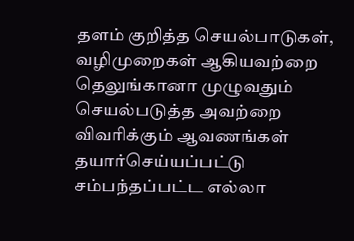தளம் குறித்த செயல்பாடுகள், வழிமுறைகள் ஆகியவற்றை தெலுங்கானா முழுவதும் செயல்படுத்த அவற்றை விவரிக்கும் ஆவணங்கள் தயார்செய்யப்பட்டு சம்பந்தப்பட்ட எல்லா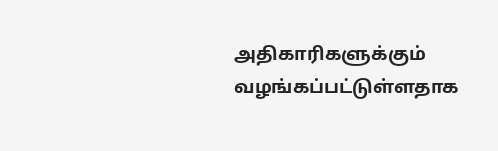அதிகாரிகளுக்கும் வழங்கப்பட்டுள்ளதாக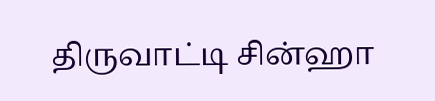திருவாட்டி சின்ஹா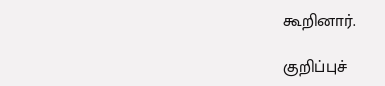கூறினார்.

குறிப்புச்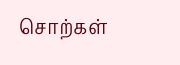சொற்கள்